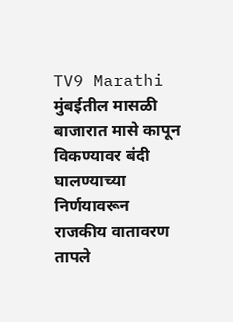TV9 Marathi
मुंबईतील मासळी बाजारात मासे कापून विकण्यावर बंदी घालण्याच्या निर्णयावरून राजकीय वातावरण तापले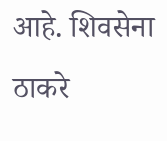आहे. शिवसेना ठाकरे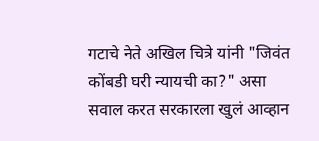गटाचे नेते अखिल चित्रे यांनी "जिवंत कोंबडी घरी न्यायची का?" असा सवाल करत सरकारला खुलं आव्हान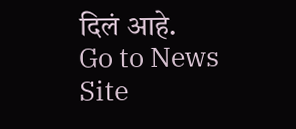दिलं आहे.
Go to News Site